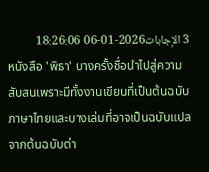3 الإجابات2026-01-06 18:26:06
หนังสือ 'พิธา' บางครั้งชื่อนำไปสู่ความสับสนเพราะมีทั้งงานเขียนที่เป็นต้นฉบับภาษาไทยและบางเล่มที่อาจเป็นฉบับแปลจากต้นฉบับต่า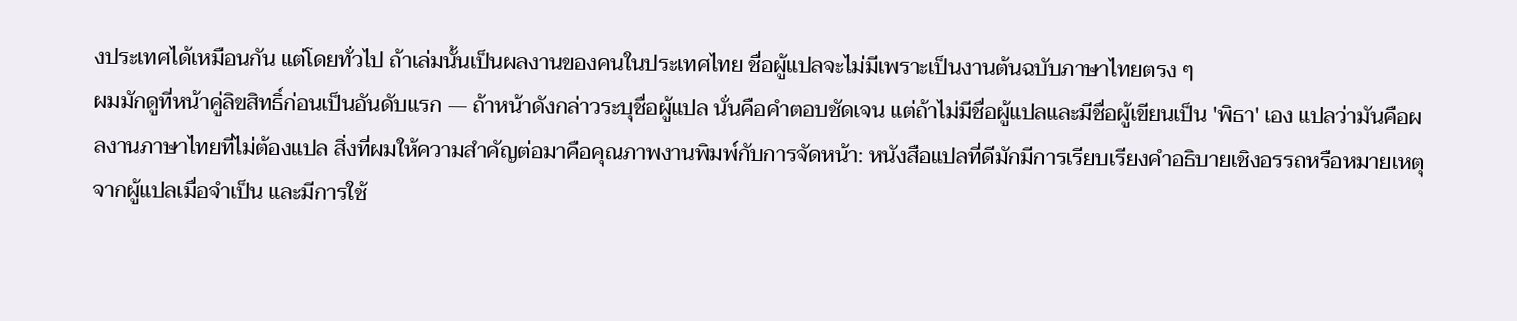งประเทศได้เหมือนกัน แต่โดยทั่วไป ถ้าเล่มนั้นเป็นผลงานของคนในประเทศไทย ชื่อผู้แปลจะไม่มีเพราะเป็นงานต้นฉบับภาษาไทยตรง ๆ
ผมมักดูที่หน้าคู่ลิขสิทธิ์ก่อนเป็นอันดับแรก — ถ้าหน้าดังกล่าวระบุชื่อผู้แปล นั่นคือคำตอบชัดเจน แต่ถ้าไม่มีชื่อผู้แปลและมีชื่อผู้เขียนเป็น 'พิธา' เอง แปลว่ามันคือผลงานภาษาไทยที่ไม่ต้องแปล สิ่งที่ผมให้ความสำคัญต่อมาคือคุณภาพงานพิมพ์กับการจัดหน้า: หนังสือแปลที่ดีมักมีการเรียบเรียงคำอธิบายเชิงอรรถหรือหมายเหตุจากผู้แปลเมื่อจำเป็น และมีการใช้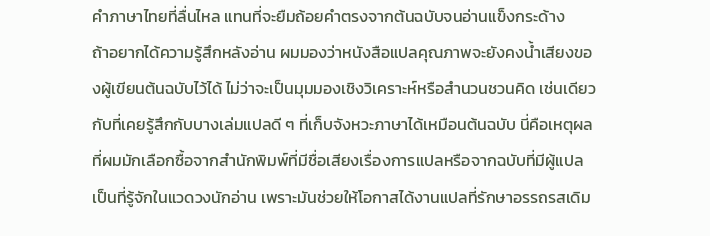คำภาษาไทยที่ลื่นไหล แทนที่จะยืมถ้อยคำตรงจากต้นฉบับจนอ่านแข็งกระด้าง
ถ้าอยากได้ความรู้สึกหลังอ่าน ผมมองว่าหนังสือแปลคุณภาพจะยังคงน้ำเสียงของผู้เขียนต้นฉบับไว้ได้ ไม่ว่าจะเป็นมุมมองเชิงวิเคราะห์หรือสำนวนชวนคิด เช่นเดียวกับที่เคยรู้สึกกับบางเล่มแปลดี ๆ ที่เก็บจังหวะภาษาได้เหมือนต้นฉบับ นี่คือเหตุผลที่ผมมักเลือกซื้อจากสำนักพิมพ์ที่มีชื่อเสียงเรื่องการแปลหรือจากฉบับที่มีผู้แปลเป็นที่รู้จักในแวดวงนักอ่าน เพราะมันช่วยให้โอกาสได้งานแปลที่รักษาอรรถรสเดิม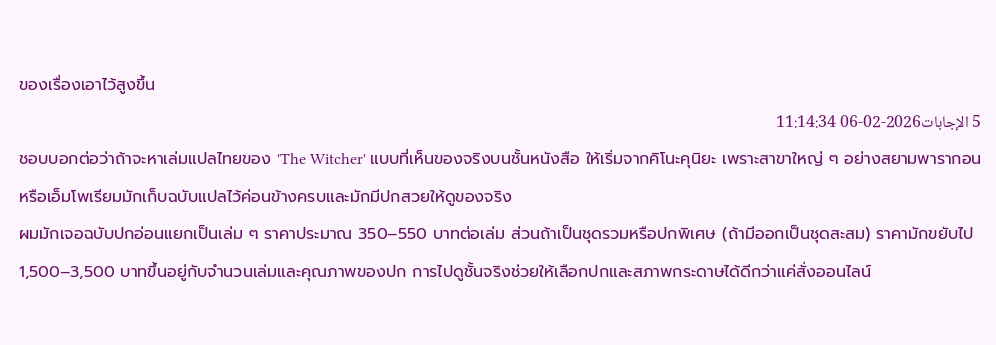ของเรื่องเอาไว้สูงขึ้น
5 الإجابات2026-02-06 11:14:34
ชอบบอกต่อว่าถ้าจะหาเล่มแปลไทยของ 'The Witcher' แบบที่เห็นของจริงบนชั้นหนังสือ ให้เริ่มจากคิโนะคุนิยะ เพราะสาขาใหญ่ ๆ อย่างสยามพารากอนหรือเอ็มโพเรียมมักเก็บฉบับแปลไว้ค่อนข้างครบและมักมีปกสวยให้ดูของจริง
ผมมักเจอฉบับปกอ่อนแยกเป็นเล่ม ๆ ราคาประมาณ 350–550 บาทต่อเล่ม ส่วนถ้าเป็นชุดรวมหรือปกพิเศษ (ถ้ามีออกเป็นชุดสะสม) ราคามักขยับไป 1,500–3,500 บาทขึ้นอยู่กับจำนวนเล่มและคุณภาพของปก การไปดูชั้นจริงช่วยให้เลือกปกและสภาพกระดาษได้ดีกว่าแค่สั่งออนไลน์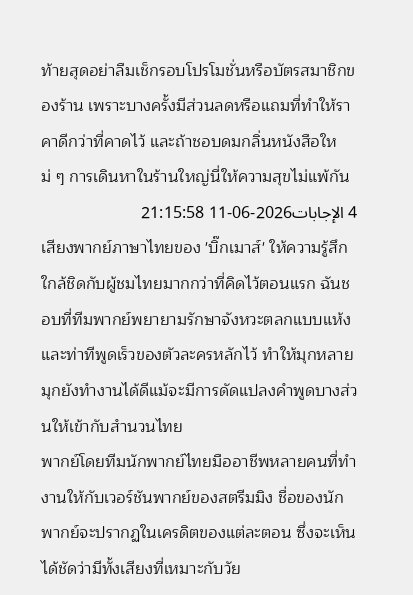ท้ายสุดอย่าลืมเช็กรอบโปรโมชั่นหรือบัตรสมาชิกของร้าน เพราะบางครั้งมีส่วนลดหรือแถมที่ทำให้ราคาดีกว่าที่คาดไว้ และถ้าชอบดมกลิ่นหนังสือใหม่ ๆ การเดินหาในร้านใหญ่นี่ให้ความสุขไม่แพ้กัน
4 الإجابات2026-06-11 21:15:58
เสียงพากย์ภาษาไทยของ 'บิ๊กเมาส์' ให้ความรู้สึกใกล้ชิดกับผู้ชมไทยมากกว่าที่คิดไว้ตอนแรก ฉันชอบที่ทีมพากย์พยายามรักษาจังหวะตลกแบบแห้งและท่าทีพูดเร็วของตัวละครหลักไว้ ทำให้มุกหลายมุกยังทำงานได้ดีแม้จะมีการดัดแปลงคำพูดบางส่วนให้เข้ากับสำนวนไทย
พากย์โดยทีมนักพากย์ไทยมืออาชีพหลายคนที่ทำงานให้กับเวอร์ชันพากย์ของสตรีมมิง ชื่อของนักพากย์จะปรากฏในเครดิตของแต่ละตอน ซึ่งจะเห็นได้ชัดว่ามีทั้งเสียงที่เหมาะกับวัย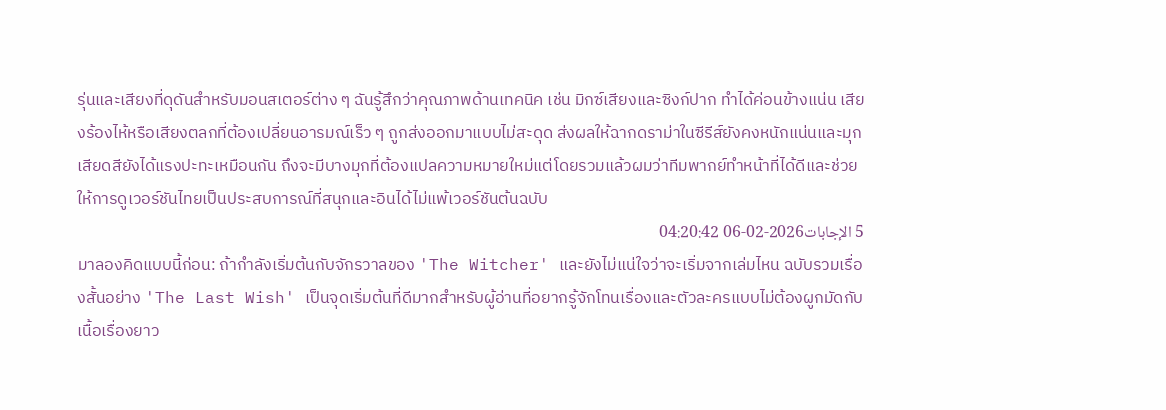รุ่นและเสียงที่ดุดันสำหรับมอนสเตอร์ต่าง ๆ ฉันรู้สึกว่าคุณภาพด้านเทคนิค เช่น มิกซ์เสียงและซิงก์ปาก ทำได้ค่อนข้างแน่น เสียงร้องไห้หรือเสียงตลกที่ต้องเปลี่ยนอารมณ์เร็ว ๆ ถูกส่งออกมาแบบไม่สะดุด ส่งผลให้ฉากดราม่าในซีรีส์ยังคงหนักแน่นและมุกเสียดสียังได้แรงปะทะเหมือนกัน ถึงจะมีบางมุกที่ต้องแปลความหมายใหม่แต่โดยรวมแล้วผมว่าทีมพากย์ทำหน้าที่ได้ดีและช่วยให้การดูเวอร์ชันไทยเป็นประสบการณ์ที่สนุกและอินได้ไม่แพ้เวอร์ชันต้นฉบับ
5 الإجابات2026-02-06 04:20:42
มาลองคิดแบบนี้ก่อน: ถ้ากำลังเริ่มต้นกับจักรวาลของ 'The Witcher' และยังไม่แน่ใจว่าจะเริ่มจากเล่มไหน ฉบับรวมเรื่องสั้นอย่าง 'The Last Wish' เป็นจุดเริ่มต้นที่ดีมากสำหรับผู้อ่านที่อยากรู้จักโทนเรื่องและตัวละครแบบไม่ต้องผูกมัดกับเนื้อเรื่องยาว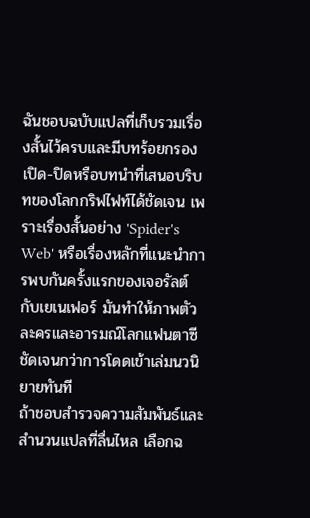ฉันชอบฉบับแปลที่เก็บรวมเรื่องสั้นไว้ครบและมีบทร้อยกรองเปิด-ปิดหรือบทนำที่เสนอบริบทของโลกกริฟไฟท์ได้ชัดเจน เพราะเรื่องสั้นอย่าง 'Spider's Web' หรือเรื่องหลักที่แนะนำการพบกันครั้งแรกของเจอรัลต์กับเยเนเฟอร์ มันทำให้ภาพตัวละครและอารมณ์โลกแฟนตาซีชัดเจนกว่าการโดดเข้าเล่มนวนิยายทันที
ถ้าชอบสำรวจความสัมพันธ์และสำนวนแปลที่ลื่นไหล เลือกฉ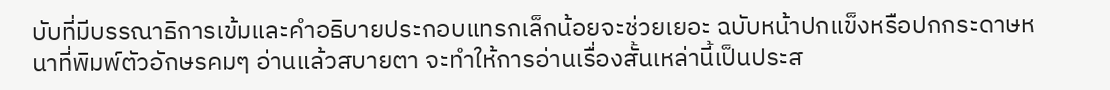บับที่มีบรรณาธิการเข้มและคำอธิบายประกอบแทรกเล็กน้อยจะช่วยเยอะ ฉบับหน้าปกแข็งหรือปกกระดาษหนาที่พิมพ์ตัวอักษรคมๆ อ่านแล้วสบายตา จะทำให้การอ่านเรื่องสั้นเหล่านี้เป็นประส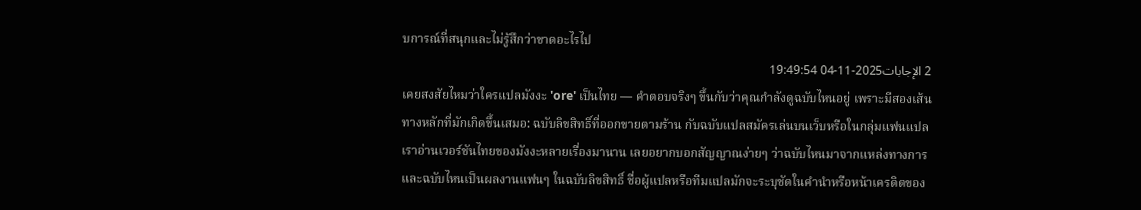บการณ์ที่สนุกและไม่รู้สึกว่าขาดอะไรไป
2 الإجابات2025-11-04 19:49:54
เคยสงสัยไหมว่าใครแปลมังงะ 'ore' เป็นไทย — คำตอบจริงๆ ขึ้นกับว่าคุณกำลังดูฉบับไหนอยู่ เพราะมีสองเส้นทางหลักที่มักเกิดขึ้นเสมอ: ฉบับลิขสิทธิ์ที่ออกขายตามร้าน กับฉบับแปลสมัครเล่นบนเว็บหรือในกลุ่มแฟนแปล
เราอ่านเวอร์ชันไทยของมังงะหลายเรื่องมานาน เลยอยากบอกสัญญาณง่ายๆ ว่าฉบับไหนมาจากแหล่งทางการและฉบับไหนเป็นผลงานแฟนๆ ในฉบับลิขสิทธิ์ ชื่อผู้แปลหรือทีมแปลมักจะระบุชัดในคำนำหรือหน้าเครดิตของ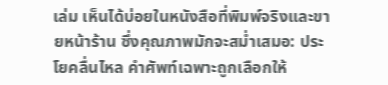เล่ม เห็นได้บ่อยในหนังสือที่พิมพ์จริงและขายหน้าร้าน ซึ่งคุณภาพมักจะสม่ำเสมอ: ประโยคลื่นไหล คำศัพท์เฉพาะถูกเลือกให้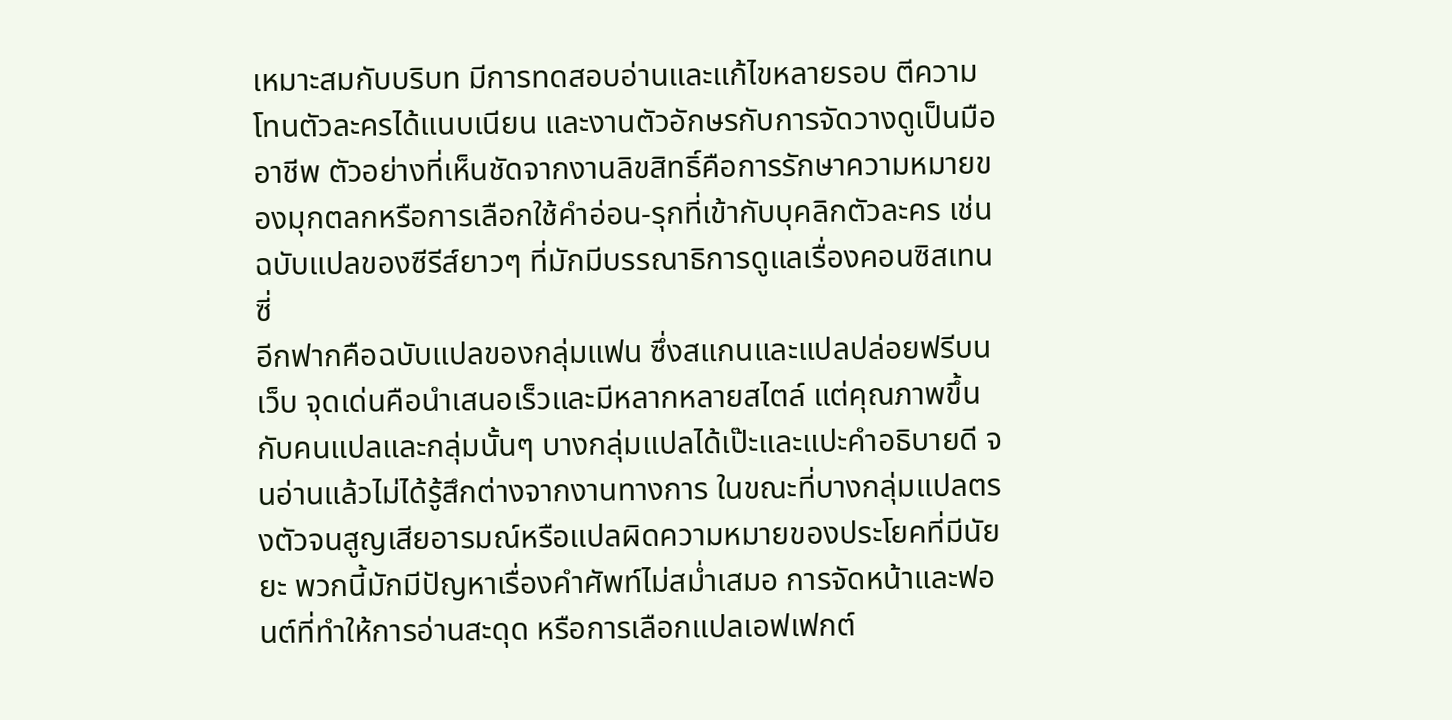เหมาะสมกับบริบท มีการทดสอบอ่านและแก้ไขหลายรอบ ตีความโทนตัวละครได้แนบเนียน และงานตัวอักษรกับการจัดวางดูเป็นมืออาชีพ ตัวอย่างที่เห็นชัดจากงานลิขสิทธิ์คือการรักษาความหมายของมุกตลกหรือการเลือกใช้คำอ่อน-รุกที่เข้ากับบุคลิกตัวละคร เช่นฉบับแปลของซีรีส์ยาวๆ ที่มักมีบรรณาธิการดูแลเรื่องคอนซิสเทนซี่
อีกฟากคือฉบับแปลของกลุ่มแฟน ซึ่งสแกนและแปลปล่อยฟรีบนเว็บ จุดเด่นคือนำเสนอเร็วและมีหลากหลายสไตล์ แต่คุณภาพขึ้นกับคนแปลและกลุ่มนั้นๆ บางกลุ่มแปลได้เป๊ะและแปะคำอธิบายดี จนอ่านแล้วไม่ได้รู้สึกต่างจากงานทางการ ในขณะที่บางกลุ่มแปลตรงตัวจนสูญเสียอารมณ์หรือแปลผิดความหมายของประโยคที่มีนัยยะ พวกนี้มักมีปัญหาเรื่องคำศัพท์ไม่สม่ำเสมอ การจัดหน้าและฟอนต์ที่ทำให้การอ่านสะดุด หรือการเลือกแปลเอฟเฟกต์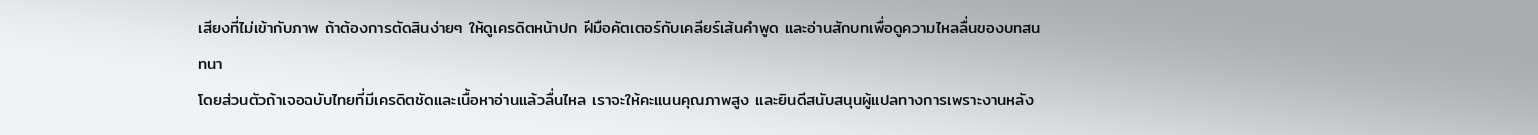เสียงที่ไม่เข้ากับภาพ ถ้าต้องการตัดสินง่ายๆ ให้ดูเครดิตหน้าปก ฝีมือคัตเตอร์กับเคลียร์เส้นคำพูด และอ่านสักบทเพื่อดูความไหลลื่นของบทสนทนา
โดยส่วนตัวถ้าเจอฉบับไทยที่มีเครดิตชัดและเนื้อหาอ่านแล้วลื่นไหล เราจะให้คะแนนคุณภาพสูง และยินดีสนับสนุนผู้แปลทางการเพราะงานหลัง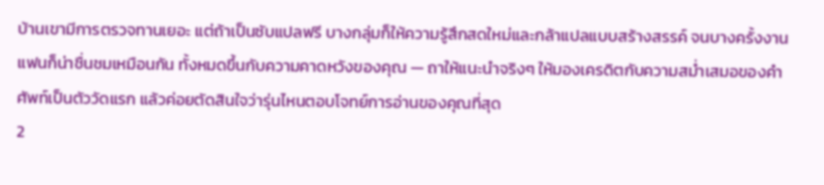บ้านเขามีการตรวจทานเยอะ แต่ถ้าเป็นซับแปลฟรี บางกลุ่มก็ให้ความรู้สึกสดใหม่และกล้าแปลแบบสร้างสรรค์ จนบางครั้งงานแฟนก็น่าชื่นชมเหมือนกัน ทั้งหมดขึ้นกับความคาดหวังของคุณ — ถาให้แนะนำจริงๆ ให้มองเครดิตกับความสม่ำเสมอของคำศัพท์เป็นตัววัดแรก แล้วค่อยตัดสินใจว่ารุ่นไหนตอบโจทย์การอ่านของคุณที่สุด
2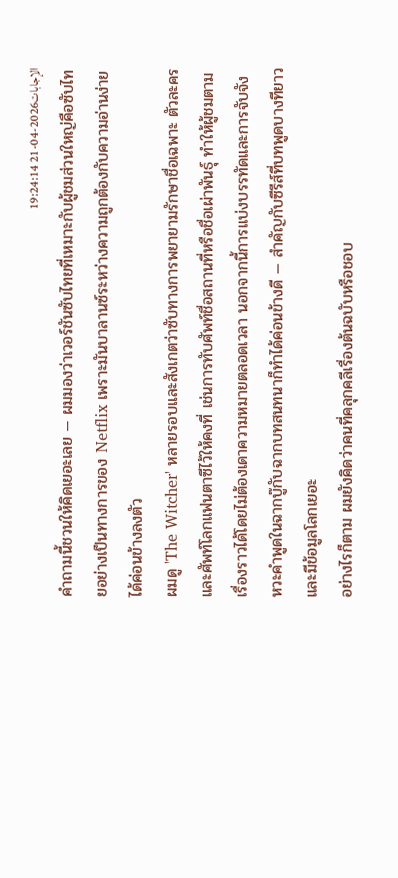الإجابات2026-04-21 19:24:14
คำถามนี้ชวนให้คิดเยอะเลย — ผมมองว่าเวอร์ชันซับไทยที่เหมาะกับผู้ชมส่วนใหญ่คือซับไทยอย่างเป็นทางการของ Netflix เพราะมันบาลานซ์ระหว่างความถูกต้องกับความอ่านง่ายได้ค่อนข้างลงตัว
ผมดู 'The Witcher' หลายรอบและสังเกตว่าซับทางการพยายามรักษาชื่อเฉพาะ ตัวละคร และศัพท์โลกแฟนตาซีไว้ให้คงที่ เช่นการทับศัพท์ชื่อสถานที่หรือชื่อเผ่าพันธุ์ ทำให้ผู้ชมตามเรื่องราวได้โดยไม่ต้องเดาความหมายตลอดเวลา นอกจากนี้การแบ่งบรรทัดและการจับจังหวะคำพูดในฉากบู๊กับฉากบทสนทนาก็ทำได้ค่อนข้างดี — สำคัญกับซีรีส์ที่บทพูดบางทียาวและมีข้อมูลโลกเยอะ
อย่างไรก็ตาม ผมยังคิดว่าคนที่คลุกคลีเรื่องต้นฉบับหรือชอบ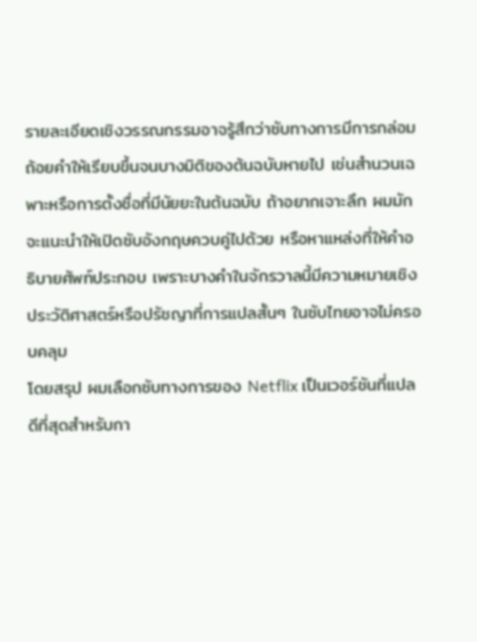รายละเอียดเชิงวรรณกรรมอาจรู้สึกว่าซับทางการมีการกล่อมถ้อยคำให้เรียบขึ้นจนบางมิติของต้นฉบับหายไป เช่นสำนวนเฉพาะหรือการตั้งชื่อที่มีนัยยะในต้นฉบับ ถ้าอยากเจาะลึก ผมมักจะแนะนำให้เปิดซับอังกฤษควบคู่ไปด้วย หรือหาแหล่งที่ให้คำอธิบายศัพท์ประกอบ เพราะบางคำในจักรวาลนี้มีความหมายเชิงประวัติศาสตร์หรือปรัชญาที่การแปลสั้นๆ ในซับไทยอาจไม่ครอบคลุม
โดยสรุป ผมเลือกซับทางการของ Netflix เป็นเวอร์ชันที่แปลดีที่สุดสำหรับกา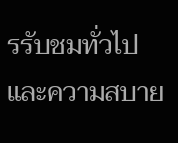รรับชมทั่วไปและความสบาย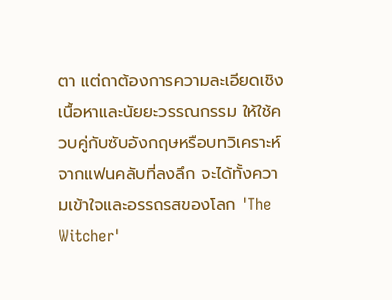ตา แต่ถาต้องการความละเอียดเชิงเนื้อหาและนัยยะวรรณกรรม ให้ใช้ควบคู่กับซับอังกฤษหรือบทวิเคราะห์จากแฟนคลับที่ลงลึก จะได้ทั้งความเข้าใจและอรรถรสของโลก 'The Witcher'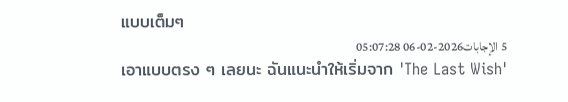แบบเต็มๆ
5 الإجابات2026-02-06 05:07:28
เอาแบบตรง ๆ เลยนะ ฉันแนะนำให้เริ่มจาก 'The Last Wish'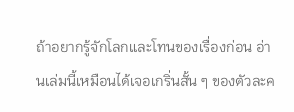ถ้าอยากรู้จักโลกและโทนของเรื่องก่อน อ่านเล่มนี้เหมือนได้เจอเกริ่นสั้น ๆ ของตัวละค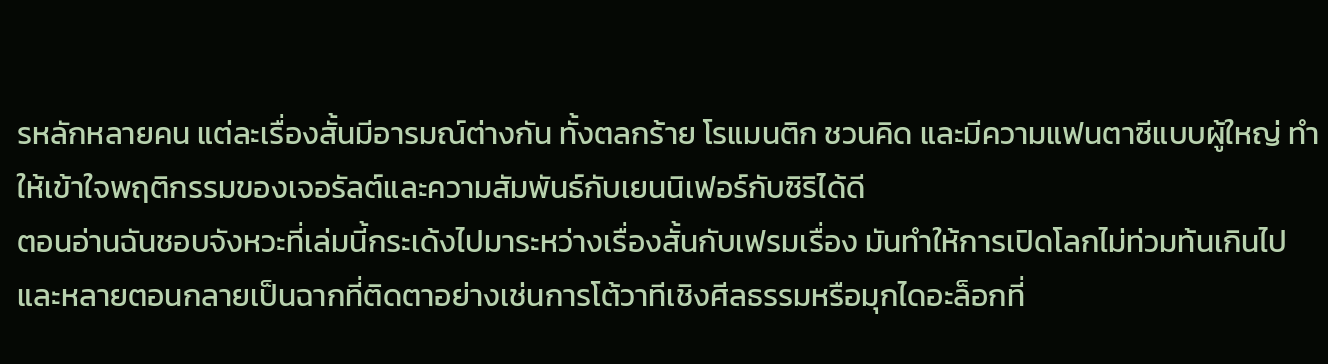รหลักหลายคน แต่ละเรื่องสั้นมีอารมณ์ต่างกัน ทั้งตลกร้าย โรแมนติก ชวนคิด และมีความแฟนตาซีแบบผู้ใหญ่ ทำให้เข้าใจพฤติกรรมของเจอรัลต์และความสัมพันธ์กับเยนนิเฟอร์กับซิริได้ดี
ตอนอ่านฉันชอบจังหวะที่เล่มนี้กระเด้งไปมาระหว่างเรื่องสั้นกับเฟรมเรื่อง มันทำให้การเปิดโลกไม่ท่วมท้นเกินไป และหลายตอนกลายเป็นฉากที่ติดตาอย่างเช่นการโต้วาทีเชิงศีลธรรมหรือมุกไดอะล็อกที่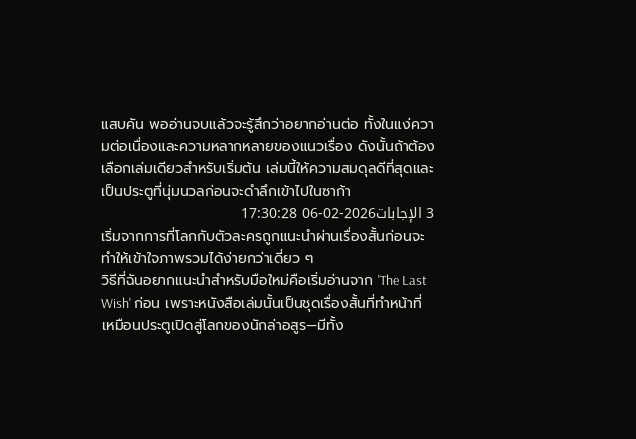แสบคัน พออ่านจบแล้วจะรู้สึกว่าอยากอ่านต่อ ทั้งในแง่ความต่อเนื่องและความหลากหลายของแนวเรื่อง ดังนั้นถ้าต้องเลือกเล่มเดียวสำหรับเริ่มต้น เล่มนี้ให้ความสมดุลดีที่สุดและเป็นประตูที่นุ่มนวลก่อนจะดำลึกเข้าไปในซาก้า
3 الإجابات2026-02-06 17:30:28
เริ่มจากการที่โลกกับตัวละครถูกแนะนำผ่านเรื่องสั้นก่อนจะทำให้เข้าใจภาพรวมได้ง่ายกว่าเดี่ยว ๆ
วิธีที่ฉันอยากแนะนำสำหรับมือใหม่คือเริ่มอ่านจาก 'The Last Wish' ก่อน เพราะหนังสือเล่มนั้นเป็นชุดเรื่องสั้นที่ทำหน้าที่เหมือนประตูเปิดสู่โลกของนักล่าอสูร—มีทั้ง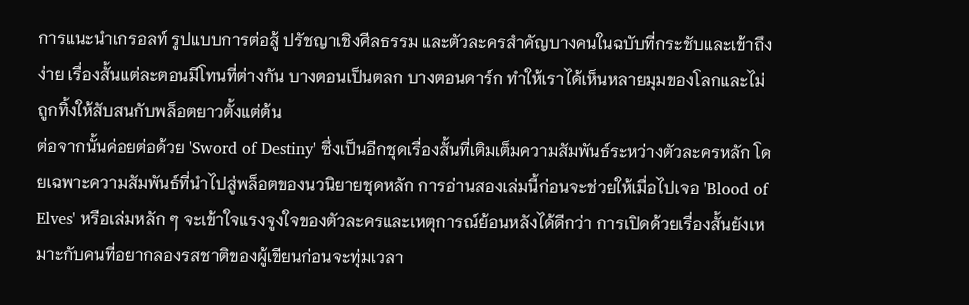การแนะนำเกรอลท์ รูปแบบการต่อสู้ ปรัชญาเชิงศีลธรรม และตัวละครสำคัญบางคนในฉบับที่กระชับและเข้าถึงง่าย เรื่องสั้นแต่ละตอนมีโทนที่ต่างกัน บางตอนเป็นตลก บางตอนดาร์ก ทำให้เราได้เห็นหลายมุมของโลกและไม่ถูกทิ้งให้สับสนกับพล็อตยาวตั้งแต่ต้น
ต่อจากนั้นค่อยต่อด้วย 'Sword of Destiny' ซึ่งเป็นอีกชุดเรื่องสั้นที่เติมเต็มความสัมพันธ์ระหว่างตัวละครหลัก โดยเฉพาะความสัมพันธ์ที่นำไปสู่พล็อตของนวนิยายชุดหลัก การอ่านสองเล่มนี้ก่อนจะช่วยให้เมื่อไปเจอ 'Blood of Elves' หรือเล่มหลัก ๆ จะเข้าใจแรงจูงใจของตัวละครและเหตุการณ์ย้อนหลังได้ดีกว่า การเปิดด้วยเรื่องสั้นยังเหมาะกับคนที่อยากลองรสชาติของผู้เขียนก่อนจะทุ่มเวลา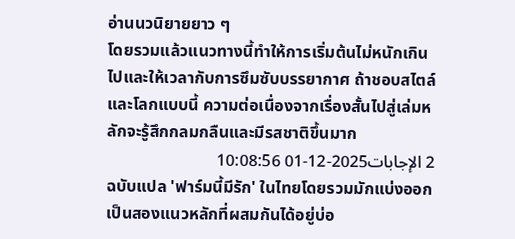อ่านนวนิยายยาว ๆ
โดยรวมแล้วแนวทางนี้ทำให้การเริ่มต้นไม่หนักเกินไปและให้เวลากับการซึมซับบรรยากาศ ถ้าชอบสไตล์และโลกแบบนี้ ความต่อเนื่องจากเรื่องสั้นไปสู่เล่มหลักจะรู้สึกกลมกลืนและมีรสชาติขึ้นมาก
2 الإجابات2025-12-01 10:08:56
ฉบับแปล 'ฟาร์มนี้มีรัก' ในไทยโดยรวมมักแบ่งออกเป็นสองแนวหลักที่ผสมกันได้อยู่บ่อ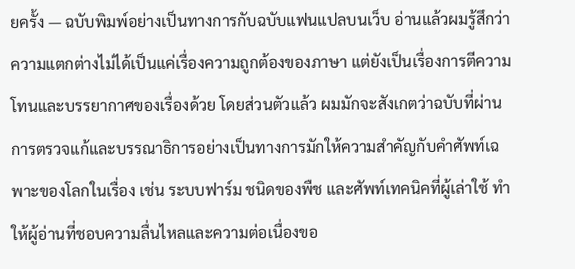ยครั้ง — ฉบับพิมพ์อย่างเป็นทางการกับฉบับแฟนแปลบนเว็บ อ่านแล้วผมรู้สึกว่าความแตกต่างไม่ได้เป็นแค่เรื่องความถูกต้องของภาษา แต่ยังเป็นเรื่องการตีความโทนและบรรยากาศของเรื่องด้วย โดยส่วนตัวแล้ว ผมมักจะสังเกตว่าฉบับที่ผ่านการตรวจแก้และบรรณาธิการอย่างเป็นทางการมักให้ความสำคัญกับคำศัพท์เฉพาะของโลกในเรื่อง เช่น ระบบฟาร์ม ชนิดของพืช และศัพท์เทคนิคที่ผู้เล่าใช้ ทำให้ผู้อ่านที่ชอบความลื่นไหลและความต่อเนื่องขอ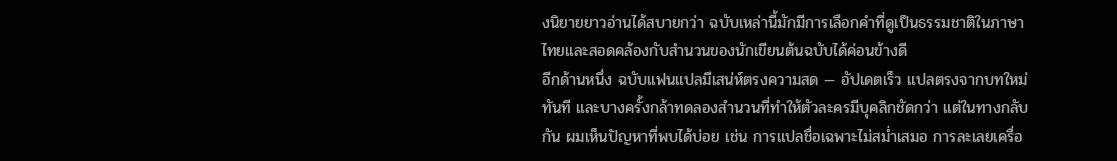งนิยายยาวอ่านได้สบายกว่า ฉบับเหล่านี้มักมีการเลือกคำที่ดูเป็นธรรมชาติในภาษาไทยและสอดคล้องกับสำนวนของนักเขียนต้นฉบับได้ค่อนข้างดี
อีกด้านหนึ่ง ฉบับแฟนแปลมีเสน่ห์ตรงความสด — อัปเดตเร็ว แปลตรงจากบทใหม่ทันที และบางครั้งกล้าทดลองสำนวนที่ทำให้ตัวละครมีบุคลิกชัดกว่า แต่ในทางกลับกัน ผมเห็นปัญหาที่พบได้บ่อย เช่น การแปลชื่อเฉพาะไม่สม่ำเสมอ การละเลยเครื่อ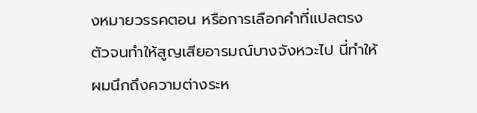งหมายวรรคตอน หรือการเลือกคำที่แปลตรงตัวจนทำให้สูญเสียอารมณ์บางจังหวะไป นี่ทำให้ผมนึกถึงความต่างระห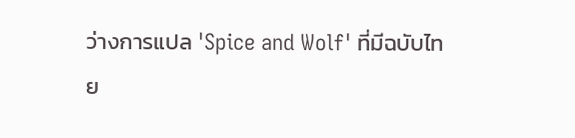ว่างการแปล 'Spice and Wolf' ที่มีฉบับไทย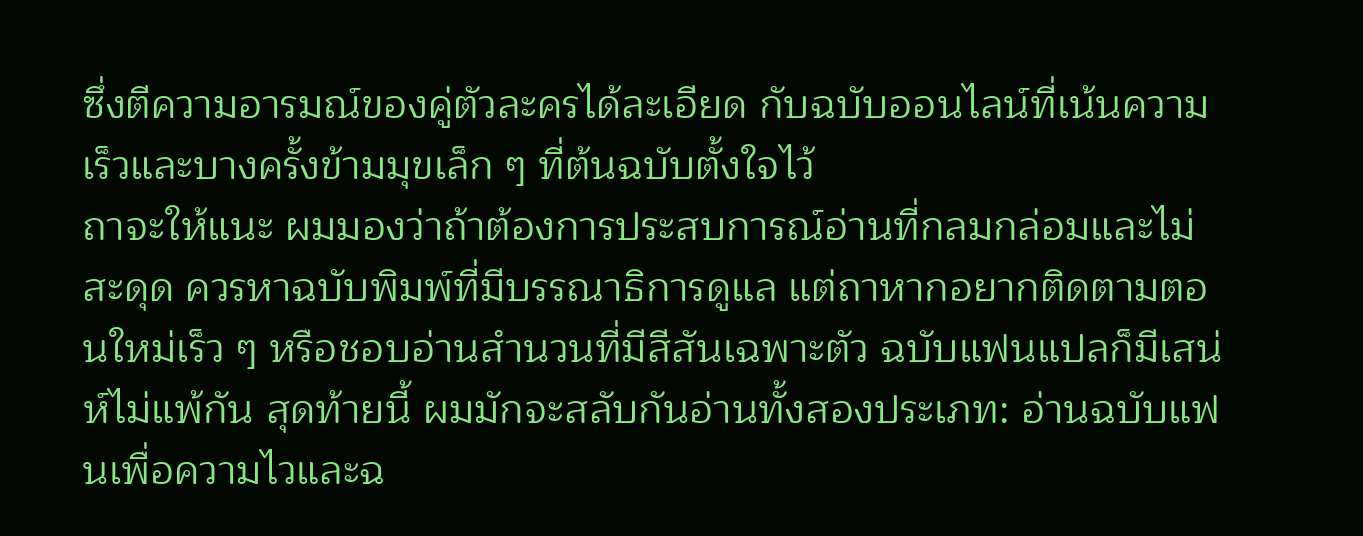ซึ่งตีความอารมณ์ของคู่ตัวละครได้ละเอียด กับฉบับออนไลน์ที่เน้นความเร็วและบางครั้งข้ามมุขเล็ก ๆ ที่ต้นฉบับตั้งใจไว้
ถาจะให้แนะ ผมมองว่าถ้าต้องการประสบการณ์อ่านที่กลมกล่อมและไม่สะดุด ควรหาฉบับพิมพ์ที่มีบรรณาธิการดูแล แต่ถาหากอยากติดตามตอนใหม่เร็ว ๆ หรือชอบอ่านสำนวนที่มีสีสันเฉพาะตัว ฉบับแฟนแปลก็มีเสน่ห์ไม่แพ้กัน สุดท้ายนี้ ผมมักจะสลับกันอ่านทั้งสองประเภท: อ่านฉบับแฟนเพื่อความไวและฉ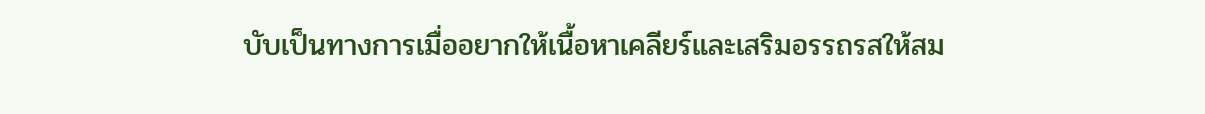บับเป็นทางการเมื่ออยากให้เนื้อหาเคลียร์และเสริมอรรถรสให้สม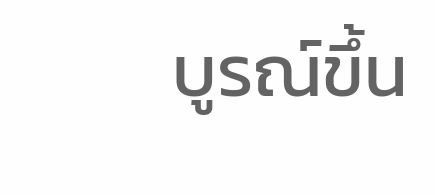บูรณ์ขึ้น